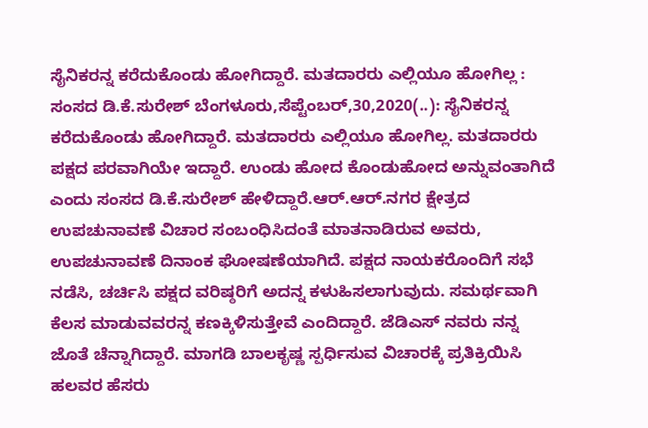ಸೈನಿಕರನ್ನ ಕರೆದುಕೊಂಡು ಹೋಗಿದ್ದಾರೆ. ಮತದಾರರು ಎಲ್ಲಿಯೂ ಹೋಗಿಲ್ಲ : ಸಂಸದ ಡಿ.ಕೆ.ಸುರೇಶ್ ಬೆಂಗಳೂರು,ಸೆಪ್ಟೆಂಬರ್,30,2020(..): ಸೈನಿಕರನ್ನ ಕರೆದುಕೊಂಡು ಹೋಗಿದ್ದಾರೆ. ಮತದಾರರು ಎಲ್ಲಿಯೂ ಹೋಗಿಲ್ಲ. ಮತದಾರರು ಪಕ್ಷದ ಪರವಾಗಿಯೇ ಇದ್ದಾರೆ. ಉಂಡು ಹೋದ ಕೊಂಡು‌ಹೋದ ಅನ್ನುವಂತಾಗಿದೆ ಎಂದು ಸಂಸದ ಡಿ.ಕೆ.ಸುರೇಶ್ ಹೇಳಿದ್ದಾರೆ.ಆರ್.ಆರ್.ನಗರ ಕ್ಷೇತ್ರದ ಉಪಚುನಾವಣೆ ವಿಚಾರ ಸಂಬಂಧಿಸಿದಂತೆ ಮಾತನಾಡಿರುವ ಅವರು, ಉಪಚುನಾವಣೆ ದಿನಾಂಕ‌ ಘೋಷಣೆಯಾಗಿದೆ. ಪಕ್ಷದ ನಾಯಕರೊಂದಿಗೆ ಸಭೆ ನಡೆಸಿ, ಚರ್ಚಿಸಿ ಪಕ್ಷದ ವರಿಷ್ಠರಿಗೆ ಅದನ್ನ ಕಳುಹಿಸಲಾಗುವುದು. ಸಮರ್ಥವಾಗಿ ಕೆಲಸ ಮಾಡುವವರನ್ನ ಕಣಕ್ಕಿಳಿಸುತ್ತೇವೆ ಎಂದಿದ್ದಾರೆ. ಜೆಡಿಎಸ್ ನವರು ನನ್ನ ಜೊತೆ ಚೆನ್ನಾಗಿದ್ದಾರೆ. ಮಾಗಡಿ ಬಾಲಕೃಷ್ಣ ಸ್ಪರ್ಧಿಸುವ ವಿಚಾರಕ್ಕೆ ಪ್ರತಿಕ್ರಿಯಿಸಿ ಹಲವರ ಹೆಸರು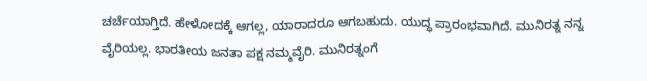ಚರ್ಚೆಯಾಗ್ತಿದೆ. ಹೇಳೋದಕ್ಕೆ ಆಗಲ್ಲ, ಯಾರಾದರೂ ಆಗಬಹುದು. ಯುದ್ಧ ಪ್ರಾರಂಭವಾಗಿದೆ. ಮುನಿರತ್ನ ನನ್ನ ವೈರಿಯಲ್ಲ. ಭಾರತೀಯ ಜನತಾ ಪಕ್ಷ ನಮ್ಮ‌ವೈರಿ. ಮುನಿರತ್ನಂಗೆ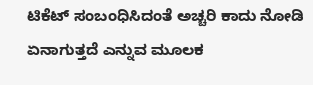ಟಿಕೆಟ್ ಸಂಬಂಧಿಸಿದಂತೆ ಅಚ್ಚರಿ ಕಾದು ನೋಡಿ ಏನಾಗುತ್ತದೆ ಎನ್ನುವ ಮೂಲಕ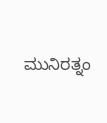ಮುನಿರತ್ನಂ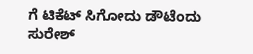ಗೆ ಟಿಕೆಟ್ ಸಿಗೋದು ಡೌಟೆಂದು ಸುರೇಶ್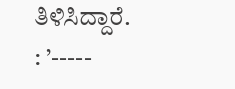ತಿಳಿಸಿದ್ದಾರೆ. : ’-----